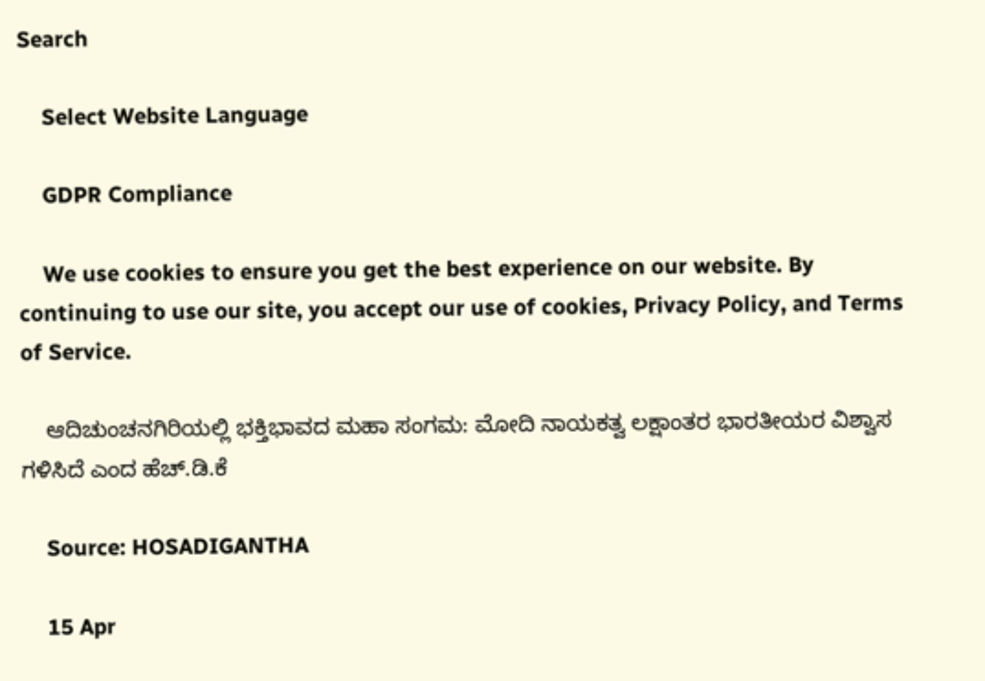Search

    Select Website Language

    GDPR Compliance

    We use cookies to ensure you get the best experience on our website. By continuing to use our site, you accept our use of cookies, Privacy Policy, and Terms of Service.

    ಆದಿಚುಂಚನಗಿರಿಯಲ್ಲಿ ಭಕ್ತಿಭಾವದ ಮಹಾ ಸಂಗಮ: ಮೋದಿ ನಾಯಕತ್ವ ಲಕ್ಷಾಂತರ ಭಾರತೀಯರ ವಿಶ್ವಾಸ ಗಳಿಸಿದೆ ಎಂದ ಹೆಚ್.ಡಿ.ಕೆ

    Source: HOSADIGANTHA

    15 Apr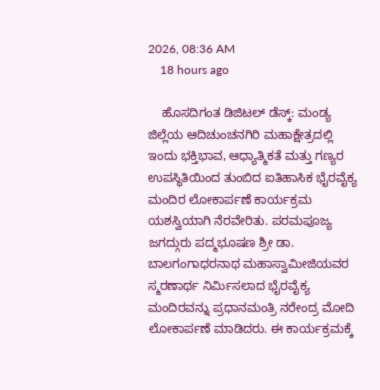2026, 08:36 AM
    18 hours ago

    ಹೊಸದಿಗಂತ ಡಿಜಿಟಲ್ ಡೆಸ್ಕ್: ಮಂಡ್ಯ ಜಿಲ್ಲೆಯ ಆದಿಚುಂಚನಗಿರಿ ಮಹಾಕ್ಷೇತ್ರದಲ್ಲಿ ಇಂದು ಭಕ್ತಿಭಾವ, ಆಧ್ಯಾತ್ಮಿಕತೆ ಮತ್ತು ಗಣ್ಯರ ಉಪಸ್ಥಿತಿಯಿಂದ ತುಂಬಿದ ಐತಿಹಾಸಿಕ ಭೈರವೈಕ್ಯ ಮಂದಿರ ಲೋಕಾರ್ಪಣೆ ಕಾರ್ಯಕ್ರಮ ಯಶಸ್ವಿಯಾಗಿ ನೆರವೇರಿತು. ಪರಮಪೂಜ್ಯ ಜಗದ್ಗುರು ಪದ್ಮಭೂಷಣ ಶ್ರೀ ಡಾ. ಬಾಲಗಂಗಾಧರನಾಥ ಮಹಾಸ್ವಾಮೀಜಿಯವರ ಸ್ಮರಣಾರ್ಥ ನಿರ್ಮಿಸಲಾದ ಭೈರವೈಕ್ಯ ಮಂದಿರವನ್ನು ಪ್ರಧಾನಮಂತ್ರಿ ನರೇಂದ್ರ ಮೋದಿ ಲೋಕಾರ್ಪಣೆ ಮಾಡಿದರು. ಈ ಕಾರ್ಯಕ್ರಮಕ್ಕೆ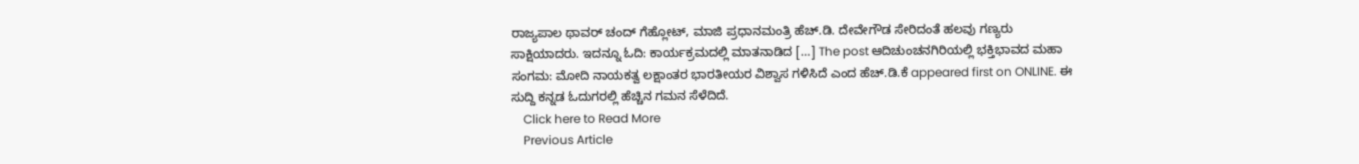ರಾಜ್ಯಪಾಲ ಥಾವರ್ ಚಂದ್ ಗೆಹ್ಲೋಟ್, ಮಾಜಿ ಪ್ರಧಾನಮಂತ್ರಿ ಹೆಚ್.ಡಿ. ದೇವೇಗೌಡ ಸೇರಿದಂತೆ ಹಲವು ಗಣ್ಯರು ಸಾಕ್ಷಿಯಾದರು. ಇದನ್ನೂ ಓದಿ: ಕಾರ್ಯಕ್ರಮದಲ್ಲಿ ಮಾತನಾಡಿದ […] The post ಆದಿಚುಂಚನಗಿರಿಯಲ್ಲಿ ಭಕ್ತಿಭಾವದ ಮಹಾ ಸಂಗಮ: ಮೋದಿ ನಾಯಕತ್ವ ಲಕ್ಷಾಂತರ ಭಾರತೀಯರ ವಿಶ್ವಾಸ ಗಳಿಸಿದೆ ಎಂದ ಹೆಚ್.ಡಿ.ಕೆ appeared first on ONLINE. ಈ ಸುದ್ದಿ ಕನ್ನಡ ಓದುಗರಲ್ಲಿ ಹೆಚ್ಚಿನ ಗಮನ ಸೆಳೆದಿದೆ.
    Click here to Read More
    Previous Article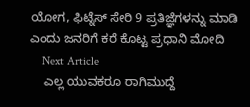ಯೋಗ, ಫಿಟ್ನೆಸ್ ಸೇರಿ 9 ಪ್ರತಿಜ್ಞೆಗಳನ್ನು ಮಾಡಿ ಎಂದು ಜನರಿಗೆ ಕರೆ ಕೊಟ್ಟ ಪ್ರಧಾನಿ ಮೋದಿ
    Next Article
    ಎಲ್ಲ ಯುವಕರೂ ರಾಗಿಮುದ್ದೆ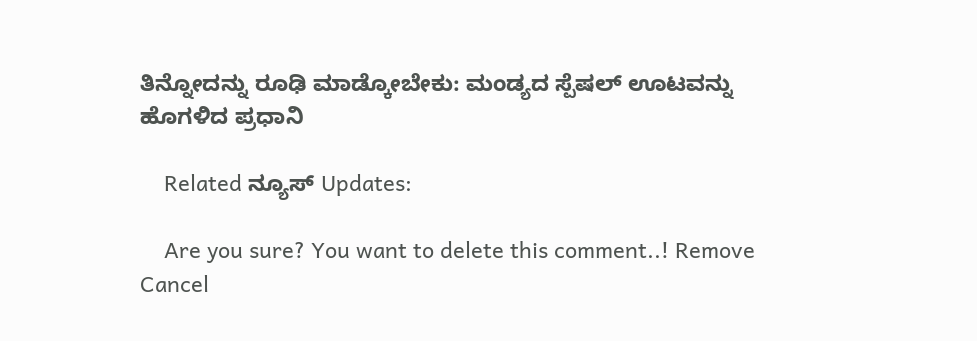ತಿನ್ನೋದನ್ನು ರೂಢಿ ಮಾಡ್ಕೋಬೇಕು: ಮಂಡ್ಯದ ಸ್ಪೆಷಲ್‌ ಊಟವನ್ನು ಹೊಗಳಿದ ಪ್ರಧಾನಿ

    Related ನ್ಯೂಸ್ Updates:

    Are you sure? You want to delete this comment..! Remove Cancel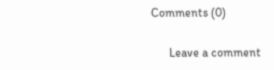Comments (0)

      Leave a comment